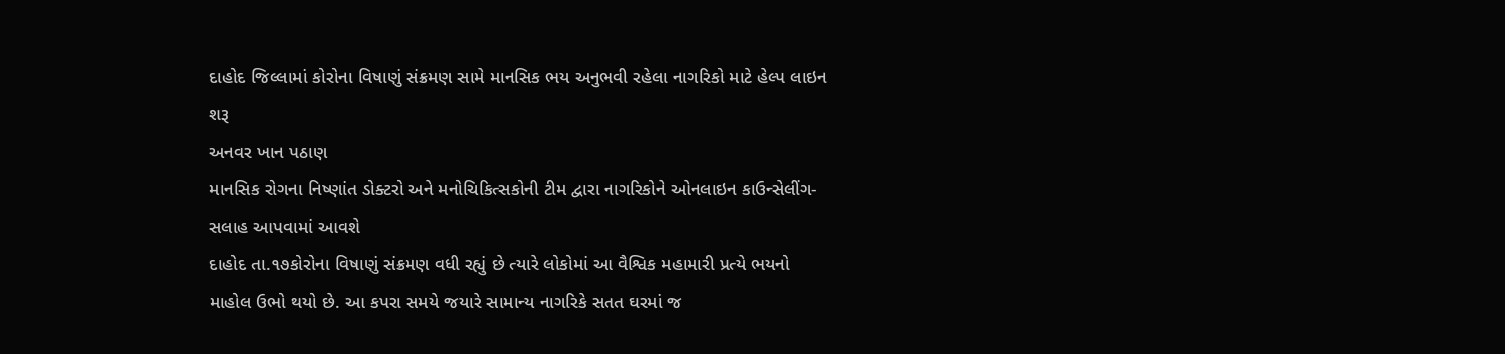દાહોદ જિલ્લામાં કોરોના વિષાણું સંક્રમણ સામે માનસિક ભય અનુભવી રહેલા નાગરિકો માટે હેલ્પ લાઇન શરૂ
અનવર ખાન પઠાણ
માનસિક રોગના નિષ્ણાંત ડોક્ટરો અને મનોચિકિત્સકોની ટીમ દ્વારા નાગરિકોને ઓનલાઇન કાઉન્સેલીંગ-સલાહ આપવામાં આવશે
દાહોદ તા.૧૭કોરોના વિષાણું સંક્રમણ વધી રહ્યું છે ત્યારે લોકોમાં આ વૈશ્વિક મહામારી પ્રત્યે ભયનો માહોલ ઉભો થયો છે. આ કપરા સમયે જયારે સામાન્ય નાગરિકે સતત ઘરમાં જ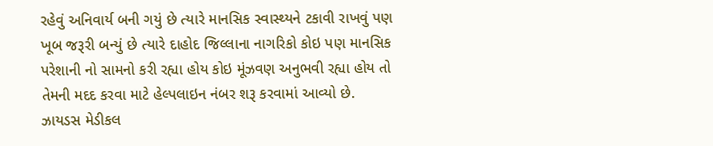રહેવું અનિવાર્ય બની ગયું છે ત્યારે માનસિક સ્વાસ્થ્યને ટકાવી રાખવું પણ ખૂબ જરૂરી બન્યું છે ત્યારે દાહોદ જિલ્લાના નાગરિકો કોઇ પણ માનસિક પરેશાની નો સામનો કરી રહ્યા હોય કોઇ મૂંઝવણ અનુભવી રહ્યા હોય તો તેમની મદદ કરવા માટે હેલ્પલાઇન નંબર શરૂ કરવામાં આવ્યો છે.
ઝાયડસ મેડીકલ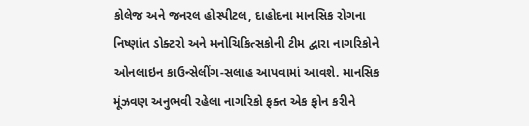કોલેજ અને જનરલ હોસ્પીટલ, દાહોદના માનસિક રોગના નિષ્ણાંત ડોક્ટરો અને મનોચિકિત્સકોની ટીમ દ્વારા નાગરિકોને ઓનલાઇન કાઉન્સેલીંગ-સલાહ આપવામાં આવશે. માનસિક મૂંઝવણ અનુભવી રહેલા નાગરિકો ફક્ત એક ફોન કરીને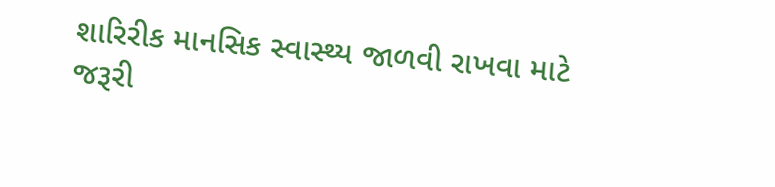શારિરીક માનસિક સ્વાસ્થ્ય જાળવી રાખવા માટે જરૂરી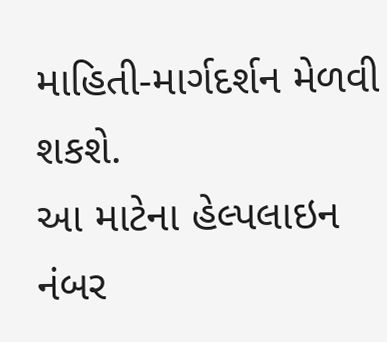માહિતી-માર્ગદર્શન મેળવી શકશે.
આ માટેના હેલ્પલાઇન નંબર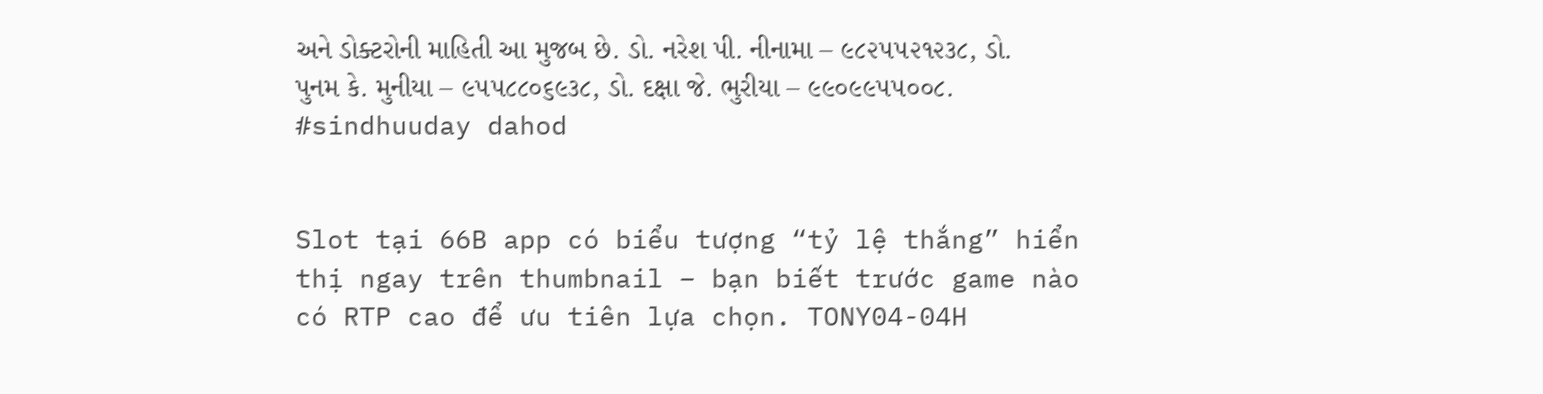અને ડોક્ટરોની માહિતી આ મુજબ છે. ડો. નરેશ પી. નીનામા – ૯૮૨૫૫૨૧૨૩૮, ડો. પુનમ કે. મુનીયા – ૯૫૫૮૮૦૬૯૩૮, ડો. દક્ષા જે. ભુરીયા – ૯૯૦૯૯૫૫૦૦૮.
#sindhuuday dahod


Slot tại 66B app có biểu tượng “tỷ lệ thắng” hiển thị ngay trên thumbnail – bạn biết trước game nào có RTP cao để ưu tiên lựa chọn. TONY04-04H